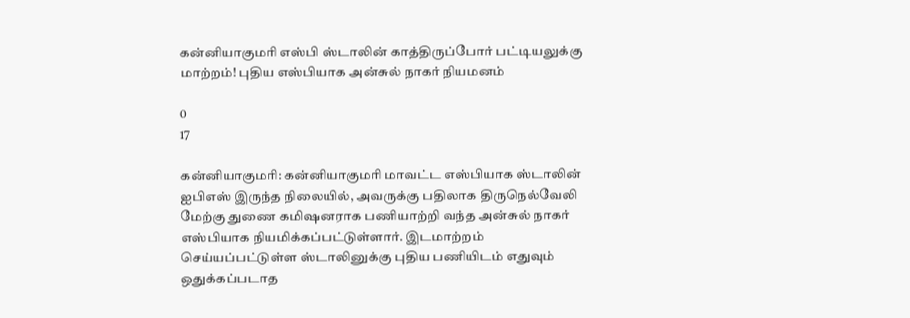கன்னியாகுமரி எஸ்பி ஸ்டாலின் காத்திருப்போர் பட்டியலுக்கு மாற்றம்! புதிய எஸ்பியாக அன்சுல் நாகர் நியமனம்

0
17

கன்னியாகுமரி: கன்னியாகுமரி மாவட்ட எஸ்பியாக ஸ்டாலின் ஐபிஎஸ் இருந்த நிலையில், அவருக்கு பதிலாக திருநெல்வேலி மேற்கு துணை கமிஷனராக பணியாற்றி வந்த அன்சுல் நாகர் எஸ்பியாக நியமிக்கப்பட்டுள்ளார். இடமாற்றம் செய்யப்பட்டுள்ள ஸ்டாலினுக்கு புதிய பணியிடம் எதுவும் ஒதுக்கப்படாத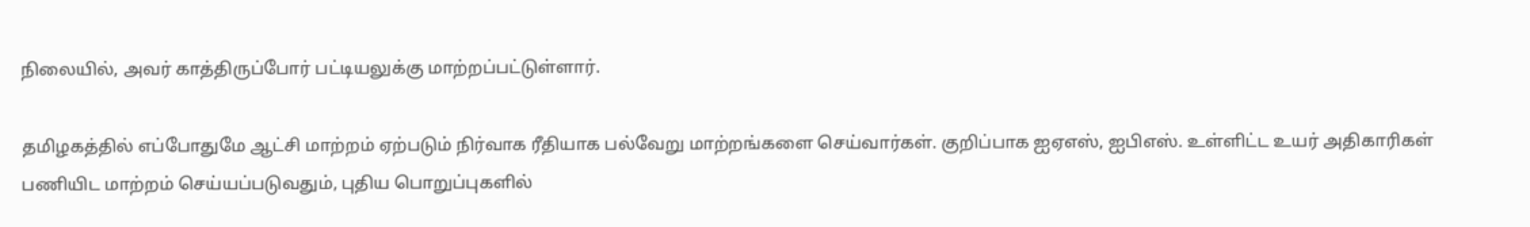நிலையில், அவர் காத்திருப்போர் பட்டியலுக்கு மாற்றப்பட்டுள்ளார்.

தமிழகத்தில் எப்போதுமே ஆட்சி மாற்றம் ஏற்படும் நிர்வாக ரீதியாக பல்வேறு மாற்றங்களை செய்வார்கள். குறிப்பாக ஐஏஎஸ், ஐபிஎஸ். உள்ளிட்ட உயர் அதிகாரிகள் பணியிட மாற்றம் செய்யப்படுவதும், புதிய பொறுப்புகளில்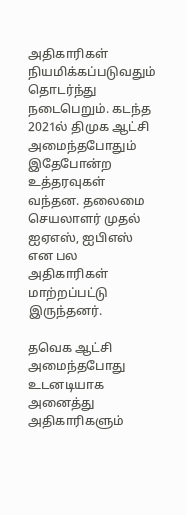அதிகாரிகள் நியமிக்கப்படுவதும் தொடர்ந்து நடைபெறும். கடந்த 2021ல் திமுக ஆட்சி அமைந்தபோதும் இதேபோன்ற உத்தரவுகள் வந்தன. தலைமை செயலாளர் முதல் ஐஏஎஸ், ஐபிஎஸ் என பல அதிகாரிகள் மாற்றப்பட்டு இருந்தனர்.

தவெக ஆட்சி அமைந்தபோது உடனடியாக அனைத்து அதிகாரிகளும்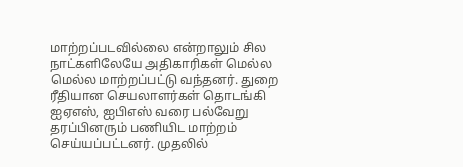மாற்றப்படவில்லை என்றாலும் சில நாட்களிலேயே அதிகாரிகள் மெல்ல மெல்ல மாற்றப்பட்டு வந்தனர். துறை ரீதியான செயலாளர்கள் தொடங்கி ஐஏஎஸ், ஐபிஎஸ் வரை பல்வேறு தரப்பினரும் பணியிட மாற்றம் செய்யப்பட்டனர். முதலில்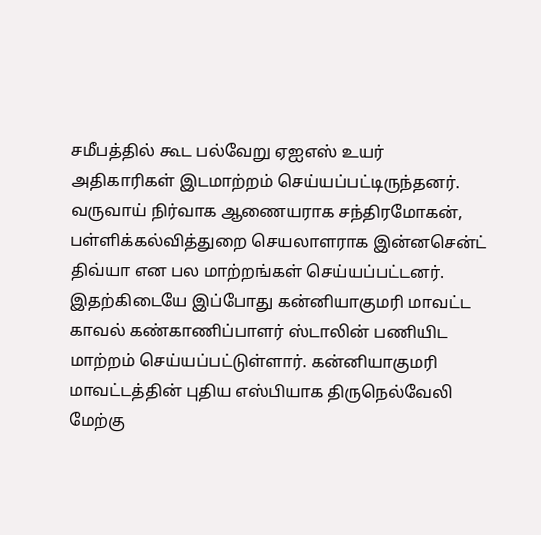சமீபத்தில் கூட பல்வேறு ஏஐஎஸ் உயர் அதிகாரிகள் இடமாற்றம் செய்யப்பட்டிருந்தனர். வருவாய் நிர்வாக ஆணையராக சந்திரமோகன், பள்ளிக்கல்வித்துறை செயலாளராக இன்னசென்ட் திவ்யா என பல மாற்றங்கள் செய்யப்பட்டனர். இதற்கிடையே இப்போது கன்னியாகுமரி மாவட்ட காவல் கண்காணிப்பாளர் ஸ்டாலின் பணியிட மாற்றம் செய்யப்பட்டுள்ளார். கன்னியாகுமரி மாவட்டத்தின் புதிய எஸ்பியாக திருநெல்வேலி மேற்கு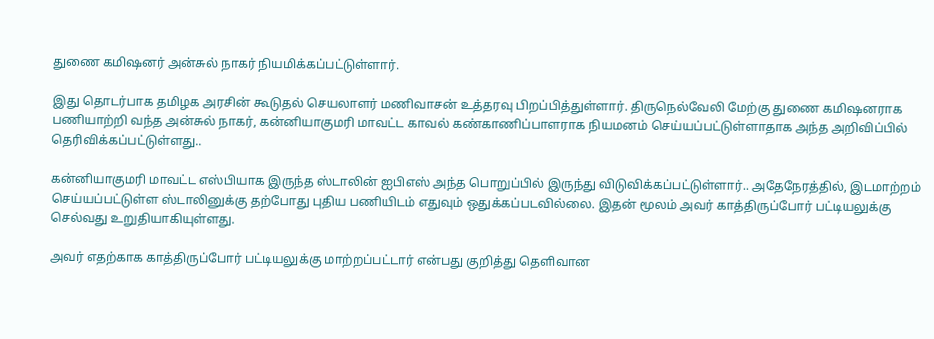துணை கமிஷனர் அன்சுல் நாகர் நியமிக்கப்பட்டுள்ளார்.

இது தொடர்பாக தமிழக அரசின் கூடுதல் செயலாளர் மணிவாசன் உத்தரவு பிறப்பித்துள்ளார். திருநெல்வேலி மேற்கு துணை கமிஷனராக பணியாற்றி வந்த அன்சுல் நாகர், கன்னியாகுமரி மாவட்ட காவல் கண்காணிப்பாளராக நியமனம் செய்யப்பட்டுள்ளாதாக அந்த அறிவிப்பில் தெரிவிக்கப்பட்டுள்ளது..

கன்னியாகுமரி மாவட்ட எஸ்பியாக இருந்த ஸ்டாலின் ஐபிஎஸ் அந்த பொறுப்பில் இருந்து விடுவிக்கப்பட்டுள்ளார்.. அதேநேரத்தில், இடமாற்றம் செய்யப்பட்டுள்ள ஸ்டாலினுக்கு தற்போது புதிய பணியிடம் எதுவும் ஒதுக்கப்படவில்லை. இதன் மூலம் அவர் காத்திருப்போர் பட்டியலுக்கு செல்வது உறுதியாகியுள்ளது.

அவர் எதற்காக காத்திருப்போர் பட்டியலுக்கு மாற்றப்பட்டார் என்பது குறித்து தெளிவான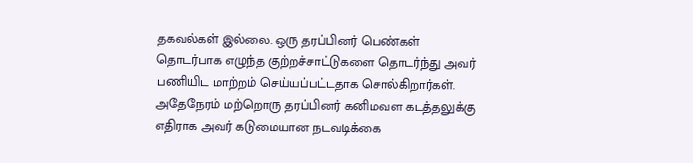தகவல்கள் இல்லை. ஒரு தரப்பினர் பெண்கள் தொடர்பாக எழுந்த குற்றச்சாட்டுகளை தொடர்ந்து அவர் பணியிட மாற்றம் செய்யப்பட்டதாக சொல்கிறார்கள். அதேநேரம் மற்றொரு தரப்பினர் கனிமவள கடத்தலுக்கு எதிராக அவர் கடுமையான நடவடிக்கை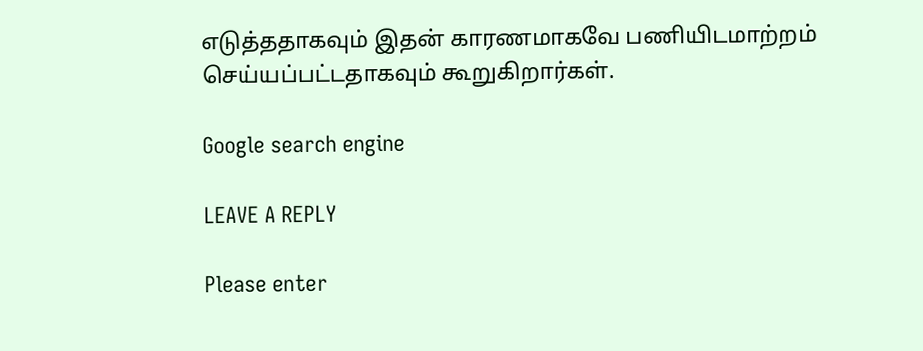எடுத்ததாகவும் இதன் காரணமாகவே பணியிடமாற்றம் செய்யப்பட்டதாகவும் கூறுகிறார்கள்.

Google search engine

LEAVE A REPLY

Please enter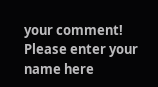your comment!
Please enter your name here